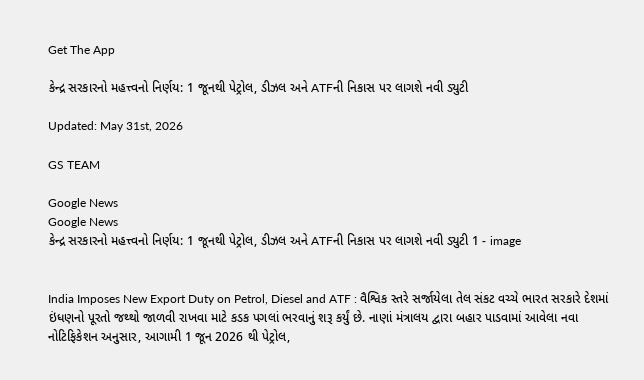Get The App

કેન્દ્ર સરકારનો મહત્ત્વનો નિર્ણય: 1 જૂનથી પેટ્રોલ, ડીઝલ અને ATFની નિકાસ પર લાગશે નવી ડ્યુટી

Updated: May 31st, 2026

GS TEAM

Google News
Google News
કેન્દ્ર સરકારનો મહત્ત્વનો નિર્ણય: 1 જૂનથી પેટ્રોલ, ડીઝલ અને ATFની નિકાસ પર લાગશે નવી ડ્યુટી 1 - image


India Imposes New Export Duty on Petrol, Diesel and ATF : વૈશ્વિક સ્તરે સર્જાયેલા તેલ સંકટ વચ્ચે ભારત સરકારે દેશમાં ઇંધણનો પૂરતો જથ્થો જાળવી રાખવા માટે કડક પગલાં ભરવાનું શરૂ કર્યું છે. નાણાં મંત્રાલય દ્વારા બહાર પાડવામાં આવેલા નવા નોટિફિકેશન અનુસાર, આગામી 1 જૂન 2026 થી પેટ્રોલ,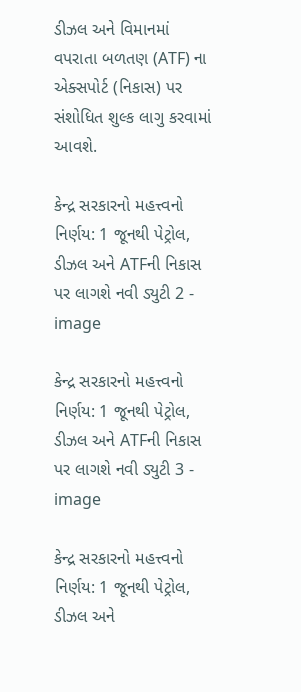ડીઝલ અને વિમાનમાં વપરાતા બળતણ (ATF) ના એક્સપોર્ટ (નિકાસ) પર સંશોધિત શુલ્ક લાગુ કરવામાં આવશે.

કેન્દ્ર સરકારનો મહત્ત્વનો નિર્ણય: 1 જૂનથી પેટ્રોલ, ડીઝલ અને ATFની નિકાસ પર લાગશે નવી ડ્યુટી 2 - image

કેન્દ્ર સરકારનો મહત્ત્વનો નિર્ણય: 1 જૂનથી પેટ્રોલ, ડીઝલ અને ATFની નિકાસ પર લાગશે નવી ડ્યુટી 3 - image

કેન્દ્ર સરકારનો મહત્ત્વનો નિર્ણય: 1 જૂનથી પેટ્રોલ, ડીઝલ અને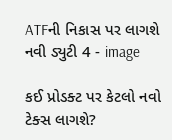ATFની નિકાસ પર લાગશે નવી ડ્યુટી 4 - image

કઈ પ્રોડક્ટ પર કેટલો નવો ટેક્સ લાગશે?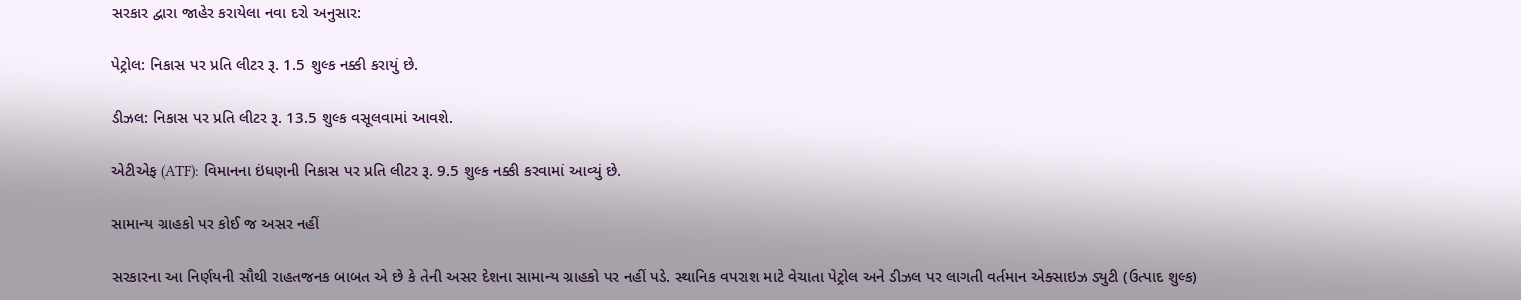સરકાર દ્વારા જાહેર કરાયેલા નવા દરો અનુસાર:

પેટ્રોલ: નિકાસ પર પ્રતિ લીટર રૂ. 1.5 શુલ્ક નક્કી કરાયું છે.

ડીઝલ: નિકાસ પર પ્રતિ લીટર રૂ. 13.5 શુલ્ક વસૂલવામાં આવશે.

એટીએફ (ATF): વિમાનના ઇંધણની નિકાસ પર પ્રતિ લીટર રૂ. 9.5 શુલ્ક નક્કી કરવામાં આવ્યું છે.

સામાન્ય ગ્રાહકો પર કોઈ જ અસર નહીં

સરકારના આ નિર્ણયની સૌથી રાહતજનક બાબત એ છે કે તેની અસર દેશના સામાન્ય ગ્રાહકો પર નહીં પડે. સ્થાનિક વપરાશ માટે વેચાતા પેટ્રોલ અને ડીઝલ પર લાગતી વર્તમાન એક્સાઇઝ ડ્યુટી (ઉત્પાદ શુલ્ક)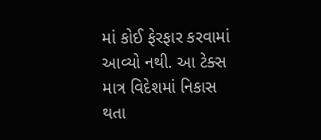માં કોઈ ફેરફાર કરવામાં આવ્યો નથી. આ ટેક્સ માત્ર વિદેશમાં નિકાસ થતા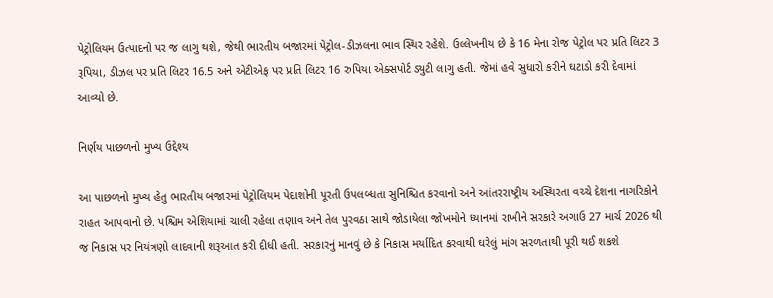પેટ્રોલિયમ ઉત્પાદનો પર જ લાગુ થશે, જેથી ભારતીય બજારમાં પેટ્રોલ-ડીઝલના ભાવ સ્થિર રહેશે. ઉલ્લેખનીય છે કે 16 મેના રોજ પેટ્રોલ પર પ્રતિ લિટર 3 રૂપિયા, ડીઝલ પર પ્રતિ લિટર 16.5 અને એટીએફ પર પ્રતિ લિટર 16 રુપિયા એક્સપોર્ટ ડ્યુટી લાગુ હતી. જેમાં હવે સુધારો કરીને ઘટાડો કરી દેવામાં આવ્યો છે.

નિર્ણય પાછળનો મુખ્ય ઉદ્દેશ્ય

આ પાછળનો મુખ્ય હેતુ ભારતીય બજારમાં પેટ્રોલિયમ પેદાશોની પૂરતી ઉપલબ્ધતા સુનિશ્ચિત કરવાનો અને આંતરરાષ્ટ્રીય અસ્થિરતા વચ્ચે દેશના નાગરિકોને રાહત આપવાનો છે. પશ્ચિમ એશિયામાં ચાલી રહેલા તણાવ અને તેલ પુરવઠા સાથે જોડાયેલા જોખમોને ધ્યાનમાં રાખીને સરકારે અગાઉ 27 માર્ચ 2026 થી જ નિકાસ પર નિયંત્રણો લાદવાની શરૂઆત કરી દીધી હતી. સરકારનું માનવું છે કે નિકાસ મર્યાદિત કરવાથી ઘરેલું માંગ સરળતાથી પૂરી થઈ શકશે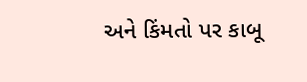અને કિંમતો પર કાબૂ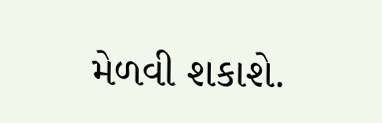મેળવી શકાશે.